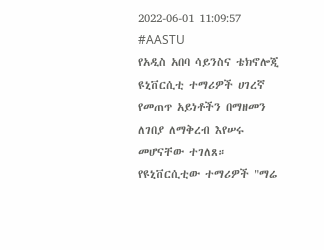2022-06-01 11:09:57
#AASTU
የአዲስ አበባ ሳይንስና ቴክኖሎጂ ዩኒቨርሲቲ ተማሪዎች ሀገረኛ የመጠጥ አይነቶችን በማዘመን ለገበያ ለማቅረብ እየሠሩ መሆናቸው ተገለጸ።
የዩኒቨርሲቲው ተማሪዎች "ማሬ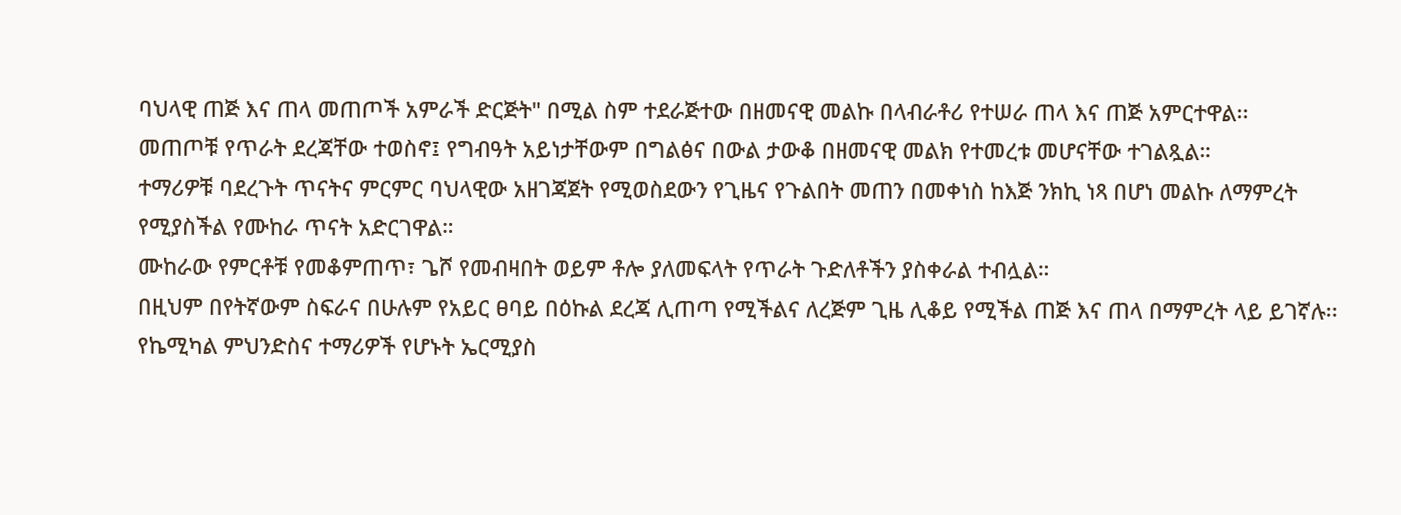ባህላዊ ጠጅ እና ጠላ መጠጦች አምራች ድርጅት" በሚል ስም ተደራጅተው በዘመናዊ መልኩ በላብራቶሪ የተሠራ ጠላ እና ጠጅ አምርተዋል፡፡
መጠጦቹ የጥራት ደረጃቸው ተወስኖ፤ የግብዓት አይነታቸውም በግልፅና በውል ታውቆ በዘመናዊ መልክ የተመረቱ መሆናቸው ተገልጿል።
ተማሪዎቹ ባደረጉት ጥናትና ምርምር ባህላዊው አዘገጃጀት የሚወስደውን የጊዜና የጉልበት መጠን በመቀነስ ከእጅ ንክኪ ነጻ በሆነ መልኩ ለማምረት የሚያስችል የሙከራ ጥናት አድርገዋል።
ሙከራው የምርቶቹ የመቆምጠጥ፣ ጌሾ የመብዛበት ወይም ቶሎ ያለመፍላት የጥራት ጉድለቶችን ያስቀራል ተብሏል።
በዚህም በየትኛውም ስፍራና በሁሉም የአይር ፀባይ በዕኩል ደረጃ ሊጠጣ የሚችልና ለረጅም ጊዜ ሊቆይ የሚችል ጠጅ እና ጠላ በማምረት ላይ ይገኛሉ፡፡
የኬሚካል ምህንድስና ተማሪዎች የሆኑት ኤርሚያስ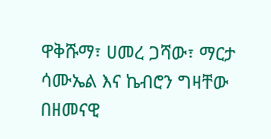ዋቅሹማ፣ ሀመረ ጋሻው፣ ማርታ ሳሙኤል እና ኬብሮን ግዛቸው በዘመናዊ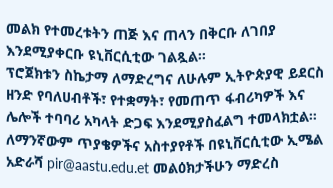መልክ የተመረቱትን ጠጅ እና ጠላን በቅርቡ ለገበያ እንደሚያቀርቡ ዩኒቨርሲቲው ገልጿል፡፡
ፕሮጀክቱን ስኬታማ ለማድረግና ለሁሉም ኢትዮጵያዊ ይደርስ ዘንድ የባለሀብቶች፣ የተቋማት፣ የመጠጥ ፋብሪካዎች እና ሌሎች ተባባሪ አካላት ድጋፍ እንደሚያስፈልግ ተመላክቷል።
ለማንኛውም ጥያቄዎችና አስተያየቶች በዩኒቨርሲቲው ኢሜል አድራሻ pir@aastu.edu.et መልዕክታችሁን ማድረስ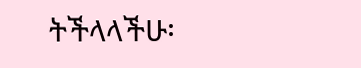ትችላላችሁ፡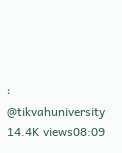፡
@tikvahuniversity
14.4K views08:09